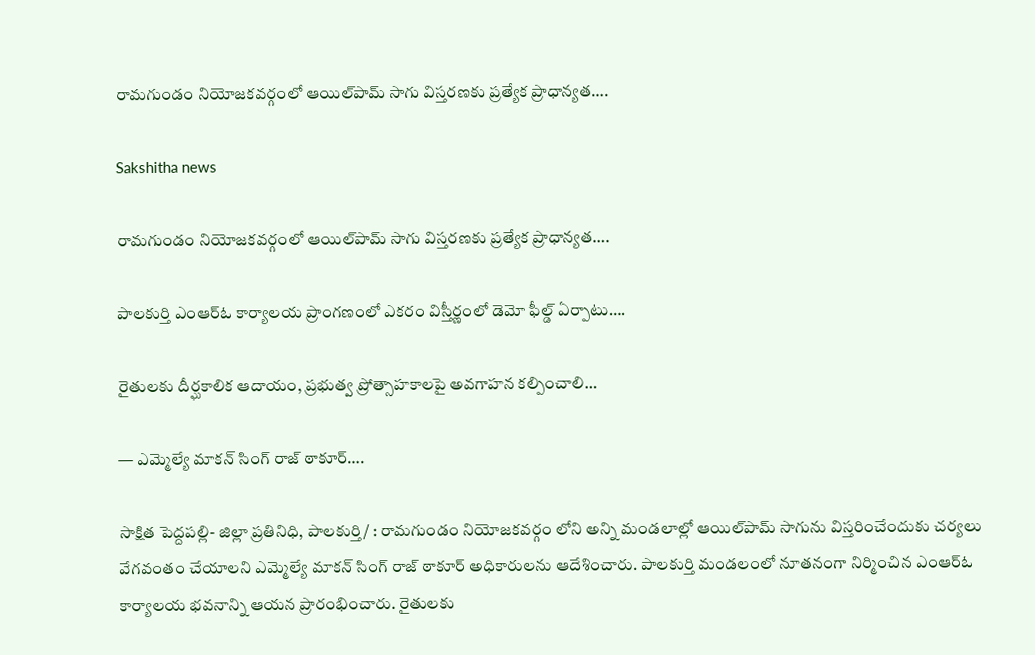రామగుండం నియోజకవర్గంలో ఆయిల్‌పామ్‌ సాగు విస్తరణకు ప్రత్యేక ప్రాధాన్యత….

Sakshitha news

రామగుండం నియోజకవర్గంలో ఆయిల్‌పామ్‌ సాగు విస్తరణకు ప్రత్యేక ప్రాధాన్యత….

పాలకుర్తి ఎంఆర్ఓ కార్యాలయ ప్రాంగణంలో ఎకరం విస్తీర్ణంలో డెమో ఫీల్డ్‌ ఏర్పాటు….

రైతులకు దీర్ఘకాలిక ఆదాయం, ప్రభుత్వ ప్రోత్సాహకాలపై అవగాహన కల్పించాలి…

— ఎమ్మెల్యే మాకన్‌ సింగ్‌ రాజ్‌ ఠాకూర్‌….

సాక్షిత పెద్దపల్లి- జిల్లా ప్రతినిధి, పాలకుర్తి/ : రామగుండం నియోజకవర్గం లోని అన్ని మండలాల్లో ఆయిల్‌పామ్‌ సాగును విస్తరించేందుకు చర్యలు వేగవంతం చేయాలని ఎమ్మెల్యే మాకన్‌ సింగ్‌ రాజ్‌ ఠాకూర్‌ అధికారులను ఆదేశించారు. పాలకుర్తి మండలంలో నూతనంగా నిర్మించిన ఎంఆర్ఓ కార్యాలయ భవనాన్ని ఆయన ప్రారంభించారు. రైతులకు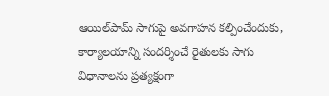ఆయిల్‌పామ్‌ సాగుపై అవగాహన కల్పించేందుకు, కార్యాలయాన్ని సందర్శించే రైతులకు సాగు విధానాలను ప్రత్యక్షంగా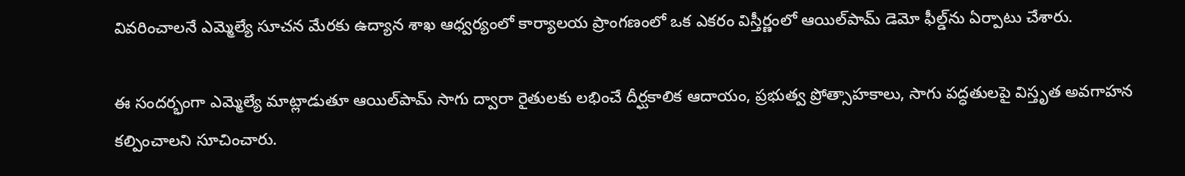వివరించాలనే ఎమ్మెల్యే సూచన మేరకు ఉద్యాన శాఖ ఆధ్వర్యంలో కార్యాలయ ప్రాంగణంలో ఒక ఎకరం విస్తీర్ణంలో ఆయిల్‌పామ్‌ డెమో ఫీల్డ్‌ను ఏర్పాటు చేశారు.

ఈ సందర్భంగా ఎమ్మెల్యే మాట్లాడుతూ ఆయిల్‌పామ్‌ సాగు ద్వారా రైతులకు లభించే దీర్ఘకాలిక ఆదాయం, ప్రభుత్వ ప్రోత్సాహకాలు, సాగు పద్ధతులపై విస్తృత అవగాహన కల్పించాలని సూచించారు.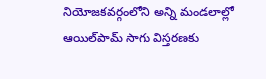నియోజకవర్గంలోని అన్ని మండలాల్లో ఆయిల్‌పామ్‌ సాగు విస్తరణకు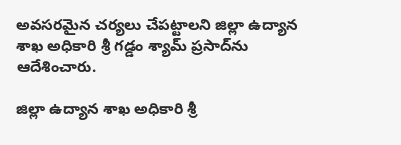అవసరమైన చర్యలు చేపట్టాలని జిల్లా ఉద్యాన శాఖ అధికారి శ్రీ గడ్డం శ్యామ్‌ ప్రసాద్‌ను ఆదేశించారు.

జిల్లా ఉద్యాన శాఖ అధికారి శ్రీ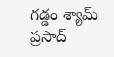గడ్డం శ్యామ్‌ ప్రసాద్‌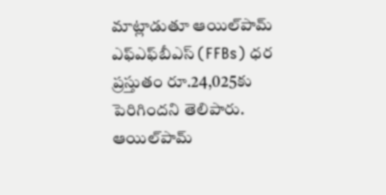మాట్లాడుతూ ఆయిల్‌పామ్‌ ఎఫ్‌ఎఫ్‌బీఎస్‌ (FFBs) ధర ప్రస్తుతం రూ.24,025కు పెరిగిందని తెలిపారు. ఆయిల్‌పామ్‌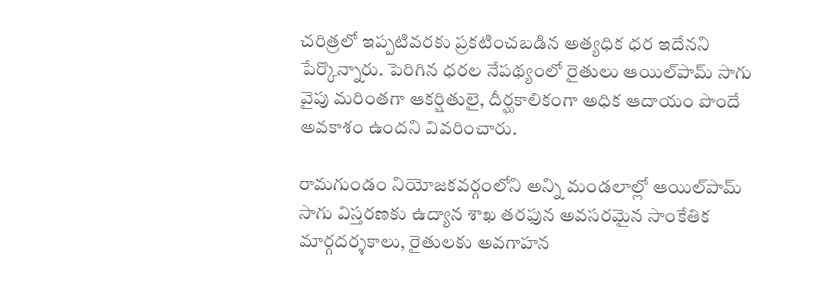చరిత్రలో ఇప్పటివరకు ప్రకటించబడిన అత్యధిక ధర ఇదేనని పేర్కొన్నారు. పెరిగిన ధరల నేపథ్యంలో రైతులు ఆయిల్‌పామ్‌ సాగు వైపు మరింతగా ఆకర్షితులై, దీర్ఘకాలికంగా అధిక ఆదాయం పొందే అవకాశం ఉందని వివరించారు.

రామగుండం నియోజకవర్గంలోని అన్ని మండలాల్లో ఆయిల్‌పామ్‌ సాగు విస్తరణకు ఉద్యాన శాఖ తరఫున అవసరమైన సాంకేతిక మార్గదర్శకాలు, రైతులకు అవగాహన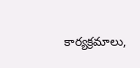కార్యక్రమాలు,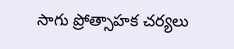సాగు ప్రోత్సాహక చర్యలు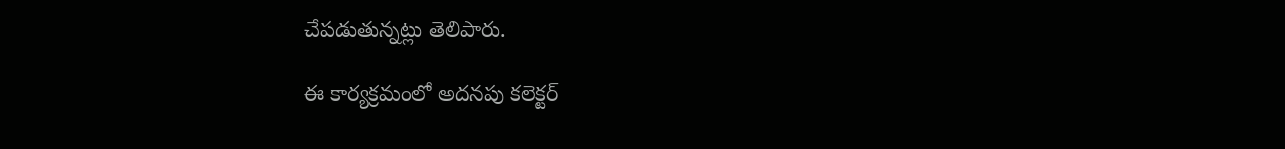చేపడుతున్నట్లు తెలిపారు.

ఈ కార్యక్రమంలో అదనపు కలెక్టర్‌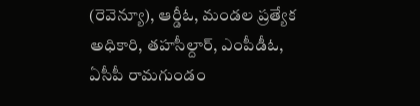(రెవెన్యూ), ఆర్డీఓ, మండల ప్రత్యేక అధికారి, తహసీల్దార్‌, ఎంపీడీఓ, ఏసీపీ రామగుండం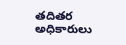తదితర అధికారులు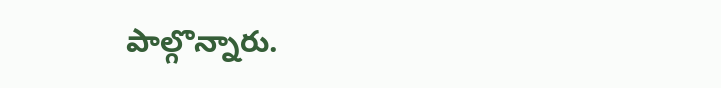పాల్గొన్నారు.